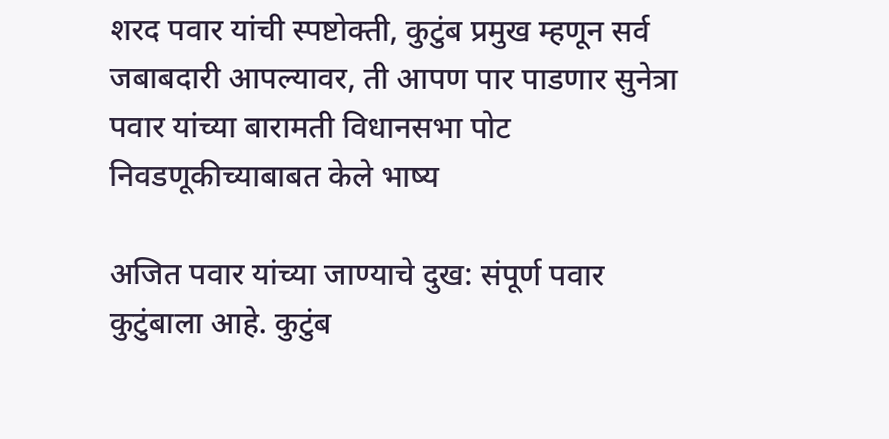शरद पवार यांची स्पष्टोक्ती, कुटुंब प्रमुख म्हणून सर्व जबाबदारी आपल्यावर, ती आपण पार पाडणार सुनेत्रा पवार यांच्या बारामती विधानसभा पोट निवडणूकीच्याबाबत केले भाष्य

अजित पवार यांच्या जाण्याचे दुख: संपूर्ण पवार कुटुंबाला आहे. कुटुंब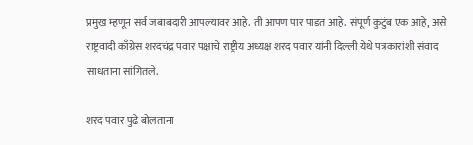प्रमुख म्हणून सर्व जबाबदारी आपल्यावर आहे. ती आपण पार पाडत आहे. संपूर्ण कुटुंब एक आहे, असे राष्ट्रवादी काँग्रेस शरदचंद्र पवार पक्षाचे राष्ट्रीय अध्यक्ष शरद पवार यांनी दिल्ली येथे पत्रकारांशी संवाद साधताना सांगितले.

शरद पवार पुढे बोलताना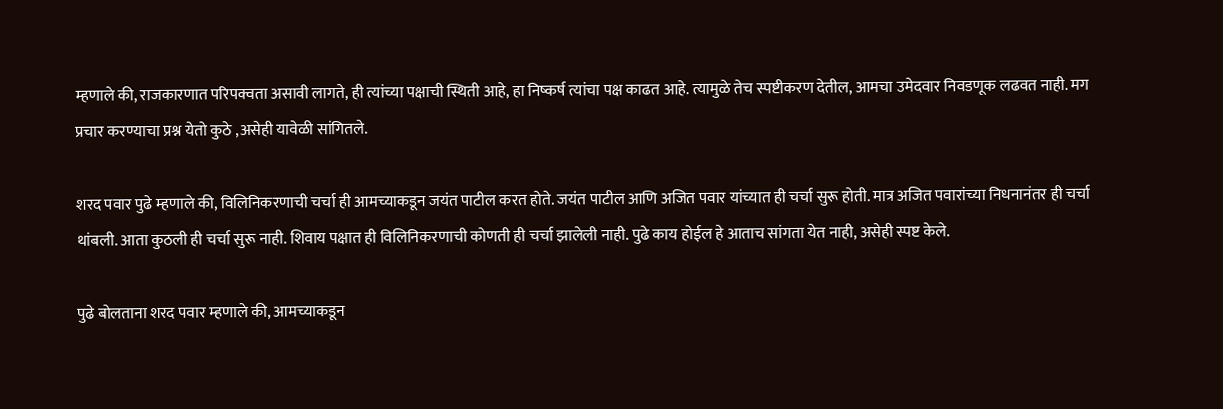म्हणाले की, राजकारणात परिपक्वता असावी लागते, ही त्यांच्या पक्षाची स्थिती आहे, हा निष्कर्ष त्यांचा पक्ष काढत आहे. त्यामुळे तेच स्पष्टीकरण देतील, आमचा उमेदवार निवडणूक लढवत नाही. मग प्रचार करण्याचा प्रश्न येतो कुठे ,असेही यावेळी सांगितले.

शरद पवार पुढे म्हणाले की, विलिनिकरणाची चर्चा ही आमच्याकडून जयंत पाटील करत होते. जयंत पाटील आणि अजित पवार यांच्यात ही चर्चा सुरू होती. मात्र अजित पवारांच्या निधनानंतर ही चर्चा थांबली. आता कुठली ही चर्चा सुरू नाही. शिवाय पक्षात ही विलिनिकरणाची कोणती ही चर्चा झालेली नाही. पुढे काय होईल हे आताच सांगता येत नाही, असेही स्पष्ट केले.

पुढे बोलताना शरद पवार म्हणाले की, आमच्याकडून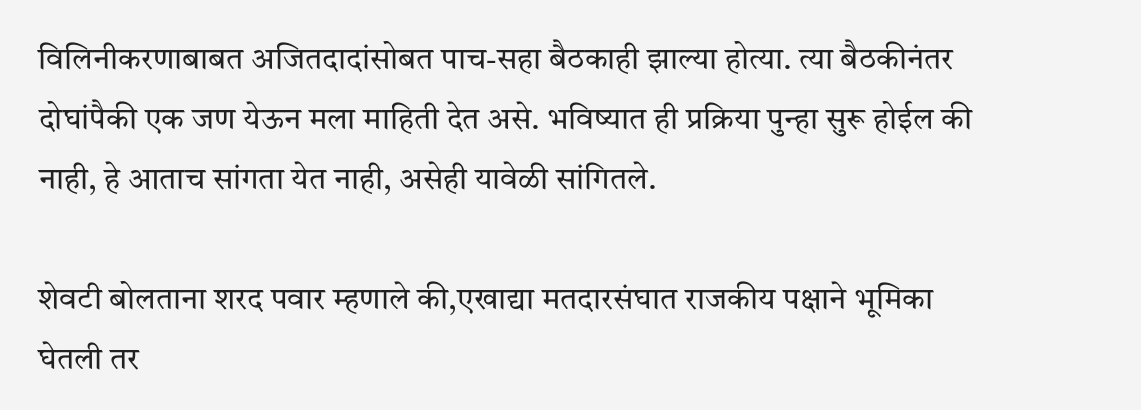विलिनीकरणाबाबत अजितदादांसोबत पाच-सहा बैठकाही झाल्या होत्या. त्या बैठकीनंतर दोघांपैकी एक जण येऊन मला माहिती देत असे. भविष्यात ही प्रक्रिया पुन्हा सुरू होईल की नाही, हे आताच सांगता येत नाही, असेही यावेळी सांगितले.

शेवटी बोलताना शरद पवार म्हणाले की,एखाद्या मतदारसंघात राजकीय पक्षाने भूमिका घेतली तर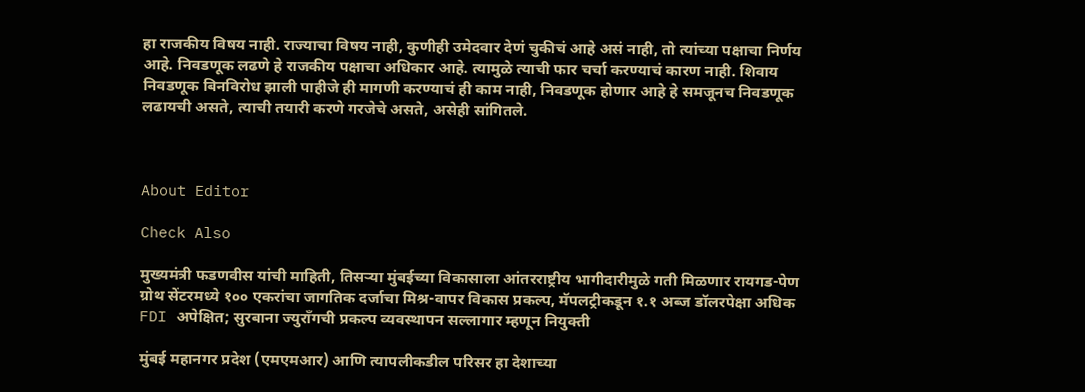हा राजकीय विषय नाही. राज्याचा विषय नाही, कुणीही उमेदवार देणं चुकीचं आहे असं नाही, तो त्यांच्या पक्षाचा निर्णय आहे. निवडणूक लढणे हे राजकीय पक्षाचा अधिकार आहे. त्यामुळे त्याची फार चर्चा करण्याचं कारण नाही. शिवाय निवडणूक बिनविरोध झाली पाहीजे ही मागणी करण्याचं ही काम नाही, निवडणूक होणार आहे हे समजूनच निवडणूक लढायची असते, त्याची तयारी करणे गरजेचे असते, असेही सांगितले.



About Editor

Check Also

मुख्यमंत्री फडणवीस यांची माहिती, तिसऱ्या मुंबईच्या विकासाला आंतरराष्ट्रीय भागीदारीमुळे गती मिळणार रायगड-पेण ग्रोथ सेंटरमध्ये १०० एकरांचा जागतिक दर्जाचा मिश्र-वापर विकास प्रकल्प, मॅपलट्रीकडून १.१ अब्ज डॉलरपेक्षा अधिक FDI अपेक्षित; सुरबाना ज्युराँगची प्रकल्प व्यवस्थापन सल्लागार म्हणून नियुक्ती

मुंबई महानगर प्रदेश (एमएमआर) आणि त्यापलीकडील परिसर हा देशाच्या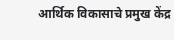आर्थिक विकासाचे प्रमुख केंद्र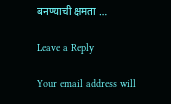बनण्याची क्षमता …

Leave a Reply

Your email address will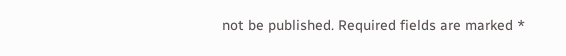not be published. Required fields are marked *